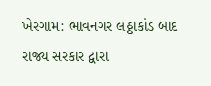ખેરગામ: ભાવનગર લઠ્ઠાકાંડ બાદ રાજ્ય સરકાર દ્વારા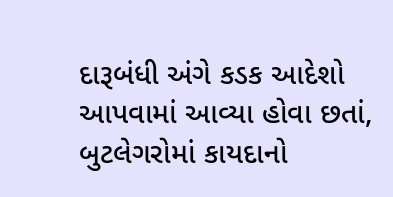દારૂબંધી અંગે કડક આદેશો આપવામાં આવ્યા હોવા છતાં, બુટલેગરોમાં કાયદાનો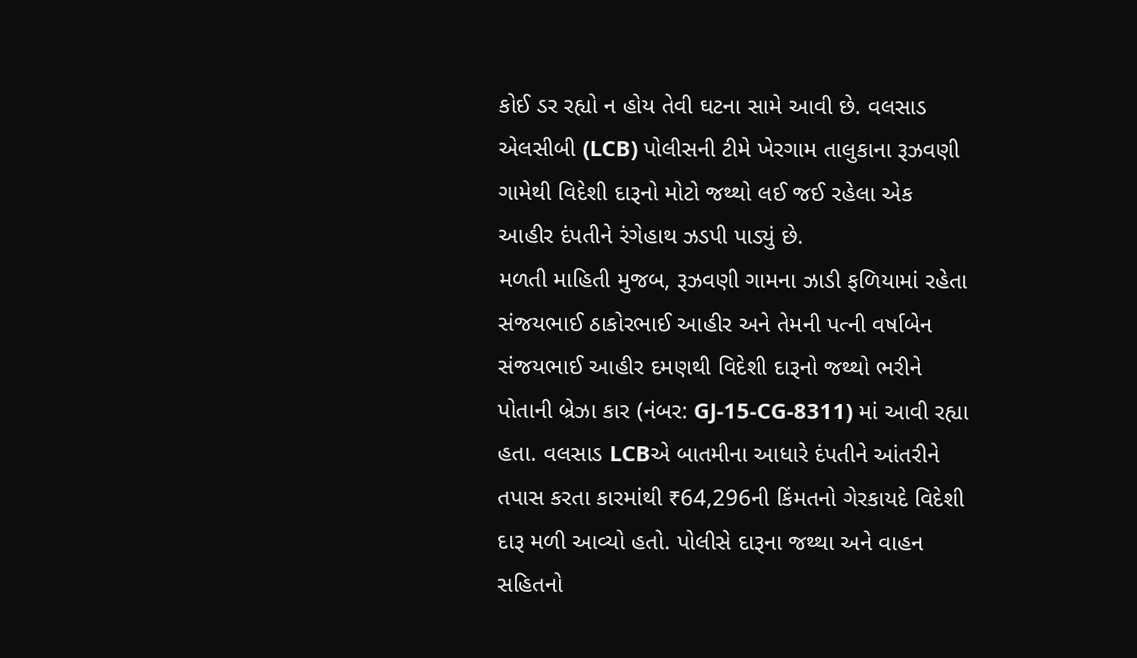કોઈ ડર રહ્યો ન હોય તેવી ઘટના સામે આવી છે. વલસાડ એલસીબી (LCB) પોલીસની ટીમે ખેરગામ તાલુકાના રૂઝવણી ગામેથી વિદેશી દારૂનો મોટો જથ્થો લઈ જઈ રહેલા એક આહીર દંપતીને રંગેહાથ ઝડપી પાડ્યું છે.
મળતી માહિતી મુજબ, રૂઝવણી ગામના ઝાડી ફળિયામાં રહેતા સંજયભાઈ ઠાકોરભાઈ આહીર અને તેમની પત્ની વર્ષાબેન સંજયભાઈ આહીર દમણથી વિદેશી દારૂનો જથ્થો ભરીને પોતાની બ્રેઝા કાર (નંબર: GJ-15-CG-8311) માં આવી રહ્યા હતા. વલસાડ LCBએ બાતમીના આધારે દંપતીને આંતરીને તપાસ કરતા કારમાંથી ₹64,296ની કિંમતનો ગેરકાયદે વિદેશી દારૂ મળી આવ્યો હતો. પોલીસે દારૂના જથ્થા અને વાહન સહિતનો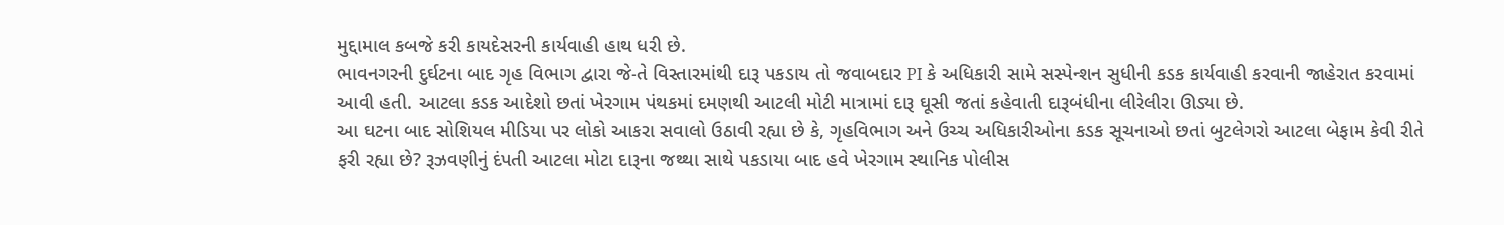મુદ્દામાલ કબજે કરી કાયદેસરની કાર્યવાહી હાથ ધરી છે.
ભાવનગરની દુર્ઘટના બાદ ગૃહ વિભાગ દ્વારા જે-તે વિસ્તારમાંથી દારૂ પકડાય તો જવાબદાર PI કે અધિકારી સામે સસ્પેન્શન સુધીની કડક કાર્યવાહી કરવાની જાહેરાત કરવામાં આવી હતી. આટલા કડક આદેશો છતાં ખેરગામ પંથકમાં દમણથી આટલી મોટી માત્રામાં દારૂ ઘૂસી જતાં કહેવાતી દારૂબંધીના લીરેલીરા ઊડ્યા છે.
આ ઘટના બાદ સોશિયલ મીડિયા પર લોકો આકરા સવાલો ઉઠાવી રહ્યા છે કે, ગૃહવિભાગ અને ઉચ્ચ અધિકારીઓના કડક સૂચનાઓ છતાં બુટલેગરો આટલા બેફામ કેવી રીતે ફરી રહ્યા છે? રૂઝવણીનું દંપતી આટલા મોટા દારૂના જથ્થા સાથે પકડાયા બાદ હવે ખેરગામ સ્થાનિક પોલીસ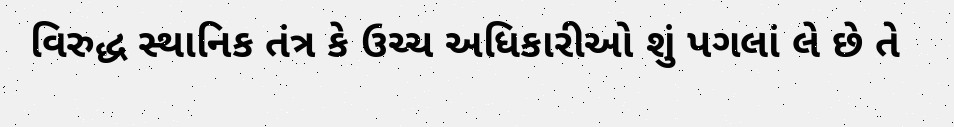વિરુદ્ધ સ્થાનિક તંત્ર કે ઉચ્ચ અધિકારીઓ શું પગલાં લે છે તે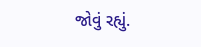જોવું રહ્યું.